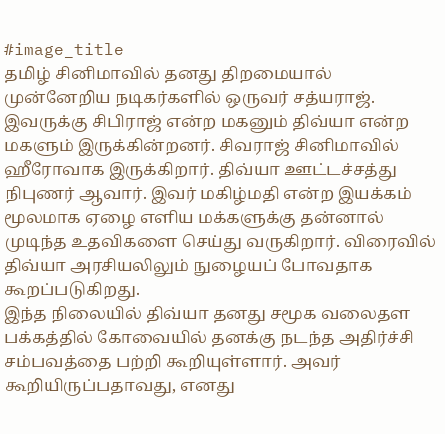#image_title
தமிழ் சினிமாவில் தனது திறமையால் முன்னேறிய நடிகர்களில் ஒருவர் சத்யராஜ். இவருக்கு சிபிராஜ் என்ற மகனும் திவ்யா என்ற மகளும் இருக்கின்றனர். சிவராஜ் சினிமாவில் ஹீரோவாக இருக்கிறார். திவ்யா ஊட்டச்சத்து நிபுணர் ஆவார். இவர் மகிழ்மதி என்ற இயக்கம் மூலமாக ஏழை எளிய மக்களுக்கு தன்னால் முடிந்த உதவிகளை செய்து வருகிறார். விரைவில் திவ்யா அரசியலிலும் நுழையப் போவதாக கூறப்படுகிறது.
இந்த நிலையில் திவ்யா தனது சமூக வலைதள பக்கத்தில் கோவையில் தனக்கு நடந்த அதிர்ச்சி சம்பவத்தை பற்றி கூறியுள்ளார். அவர் கூறியிருப்பதாவது, எனது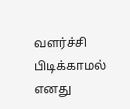வளர்ச்சி பிடிக்காமல் எனது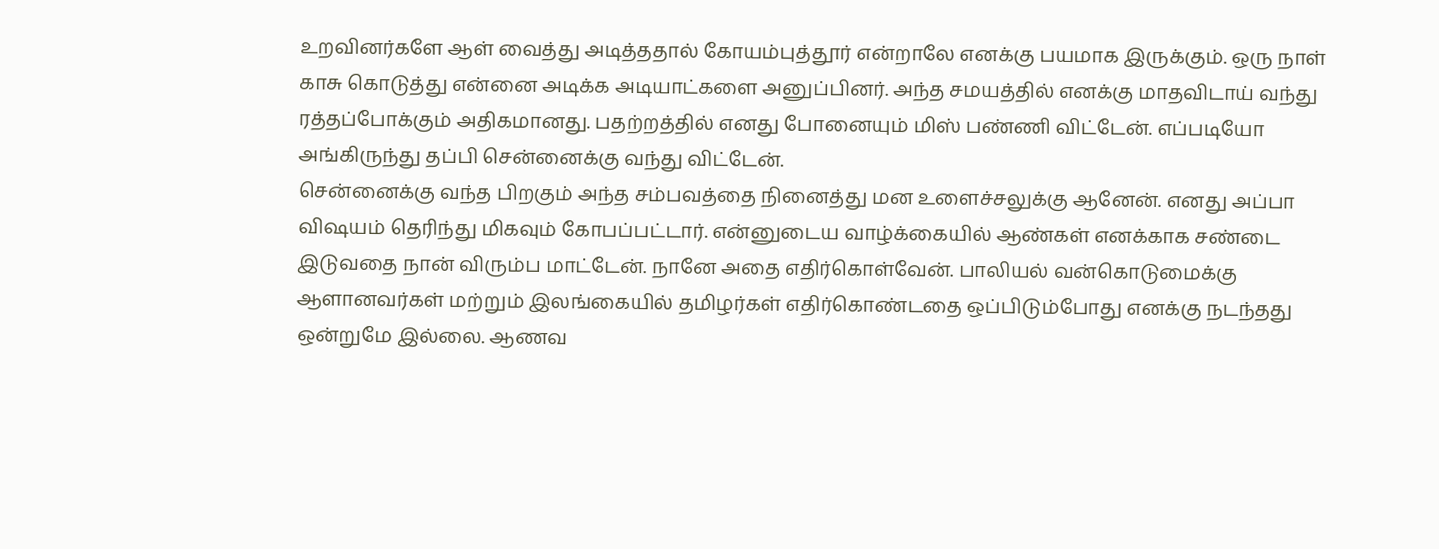உறவினர்களே ஆள் வைத்து அடித்ததால் கோயம்புத்தூர் என்றாலே எனக்கு பயமாக இருக்கும். ஒரு நாள் காசு கொடுத்து என்னை அடிக்க அடியாட்களை அனுப்பினர். அந்த சமயத்தில் எனக்கு மாதவிடாய் வந்து ரத்தப்போக்கும் அதிகமானது. பதற்றத்தில் எனது போனையும் மிஸ் பண்ணி விட்டேன். எப்படியோ அங்கிருந்து தப்பி சென்னைக்கு வந்து விட்டேன்.
சென்னைக்கு வந்த பிறகும் அந்த சம்பவத்தை நினைத்து மன உளைச்சலுக்கு ஆனேன். எனது அப்பா விஷயம் தெரிந்து மிகவும் கோபப்பட்டார். என்னுடைய வாழ்க்கையில் ஆண்கள் எனக்காக சண்டை இடுவதை நான் விரும்ப மாட்டேன். நானே அதை எதிர்கொள்வேன். பாலியல் வன்கொடுமைக்கு ஆளானவர்கள் மற்றும் இலங்கையில் தமிழர்கள் எதிர்கொண்டதை ஒப்பிடும்போது எனக்கு நடந்தது ஒன்றுமே இல்லை. ஆணவ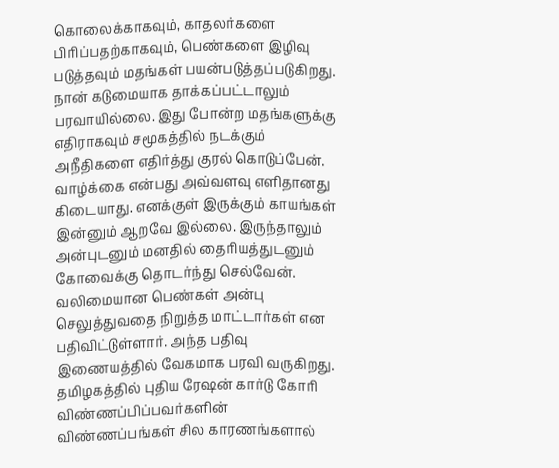கொலைக்காகவும், காதலர்களை பிரிப்பதற்காகவும், பெண்களை இழிவு படுத்தவும் மதங்கள் பயன்படுத்தப்படுகிறது.
நான் கடுமையாக தாக்கப்பட்டாலும் பரவாயில்லை. இது போன்ற மதங்களுக்கு எதிராகவும் சமூகத்தில் நடக்கும் அநீதிகளை எதிர்த்து குரல் கொடுப்பேன். வாழ்க்கை என்பது அவ்வளவு எளிதானது கிடையாது. எனக்குள் இருக்கும் காயங்கள் இன்னும் ஆறவே இல்லை. இருந்தாலும் அன்புடனும் மனதில் தைரியத்துடனும் கோவைக்கு தொடர்ந்து செல்வேன். வலிமையான பெண்கள் அன்பு செலுத்துவதை நிறுத்த மாட்டார்கள் என பதிவிட்டுள்ளார். அந்த பதிவு இணையத்தில் வேகமாக பரவி வருகிறது.
தமிழகத்தில் புதிய ரேஷன் கார்டு கோரி விண்ணப்பிப்பவர்களின் விண்ணப்பங்கள் சில காரணங்களால்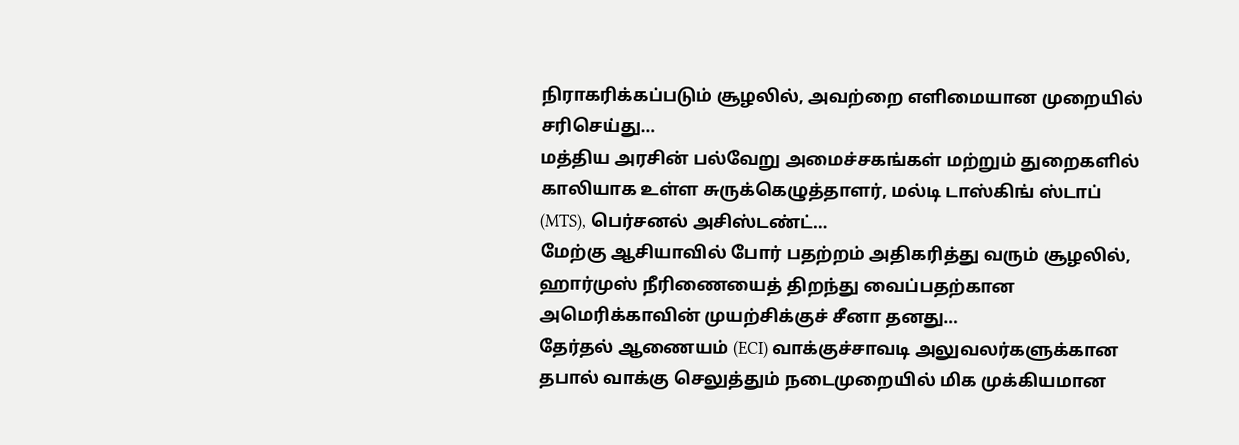நிராகரிக்கப்படும் சூழலில், அவற்றை எளிமையான முறையில் சரிசெய்து…
மத்திய அரசின் பல்வேறு அமைச்சகங்கள் மற்றும் துறைகளில் காலியாக உள்ள சுருக்கெழுத்தாளர், மல்டி டாஸ்கிங் ஸ்டாப் (MTS), பெர்சனல் அசிஸ்டண்ட்…
மேற்கு ஆசியாவில் போர் பதற்றம் அதிகரித்து வரும் சூழலில், ஹார்முஸ் நீரிணையைத் திறந்து வைப்பதற்கான அமெரிக்காவின் முயற்சிக்குச் சீனா தனது…
தேர்தல் ஆணையம் (ECI) வாக்குச்சாவடி அலுவலர்களுக்கான தபால் வாக்கு செலுத்தும் நடைமுறையில் மிக முக்கியமான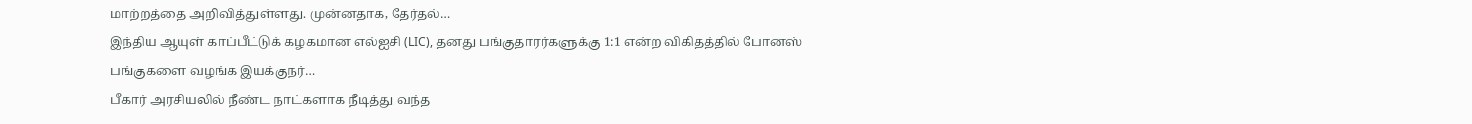மாற்றத்தை அறிவித்துள்ளது. முன்னதாக, தேர்தல்…
இந்திய ஆயுள் காப்பீட்டுக் கழகமான எல்ஐசி (LIC), தனது பங்குதாரர்களுக்கு 1:1 என்ற விகிதத்தில் போனஸ் பங்குகளை வழங்க இயக்குநர்…
பீகார் அரசியலில் நீண்ட நாட்களாக நீடித்து வந்த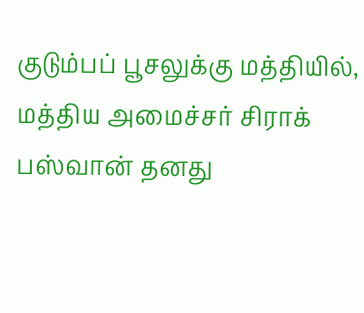குடும்பப் பூசலுக்கு மத்தியில், மத்திய அமைச்சர் சிராக் பஸ்வான் தனது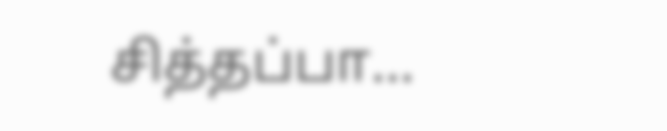சித்தப்பா…